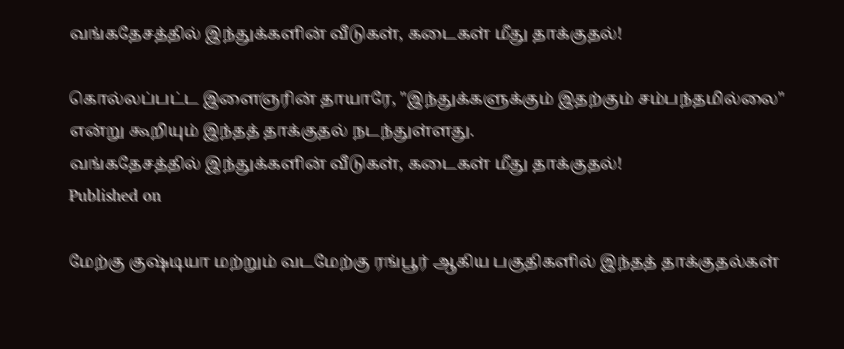வங்கதேசத்தில் இந்துக்களின் வீடுகள், கடைகள் மீது தாக்குதல்!

கொல்லப்பட்ட இளைஞரின் தாயாரே, "இந்துக்களுக்கும் இதற்கும் சம்பந்தமில்லை" என்று கூறியும் இந்தத் தாக்குதல் நடந்துள்ளது.
வங்கதேசத்தில் இந்துக்களின் வீடுகள், கடைகள் மீது தாக்குதல்!
Published on

மேற்கு குஷ்டியா மற்றும் வடமேற்கு ரங்பூர் ஆகிய பகுதிகளில் இந்தத் தாக்குதல்கள்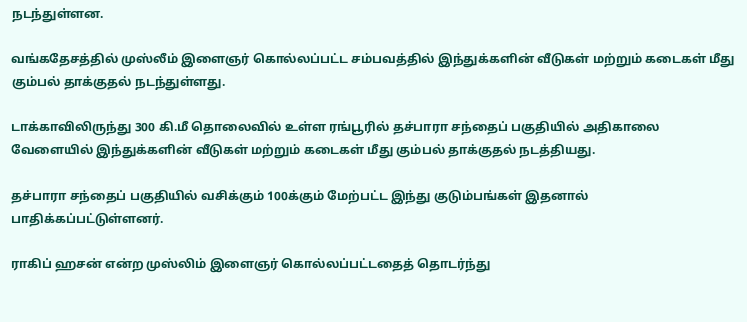நடந்துள்ளன.

வங்கதேசத்தில் முஸ்லீம் இளைஞர் கொல்லப்பட்ட சம்பவத்தில் இந்துக்களின் வீடுகள் மற்றும் கடைகள் மீது கும்பல் தாக்குதல் நடந்துள்ளது.

டாக்காவிலிருந்து 300 கி.மீ தொலைவில் உள்ள ரங்பூரில் தச்பாரா சந்தைப் பகுதியில் அதிகாலை வேளையில் இந்துக்களின் வீடுகள் மற்றும் கடைகள் மீது கும்பல் தாக்குதல் நடத்தியது.

தச்பாரா சந்தைப் பகுதியில் வசிக்கும் 100க்கும் மேற்பட்ட இந்து குடும்பங்கள் இதனால் பாதிக்கப்பட்டுள்ளனர்.

ராகிப் ஹசன் என்ற முஸ்லிம் இளைஞர் கொல்லப்பட்டதைத் தொடர்ந்து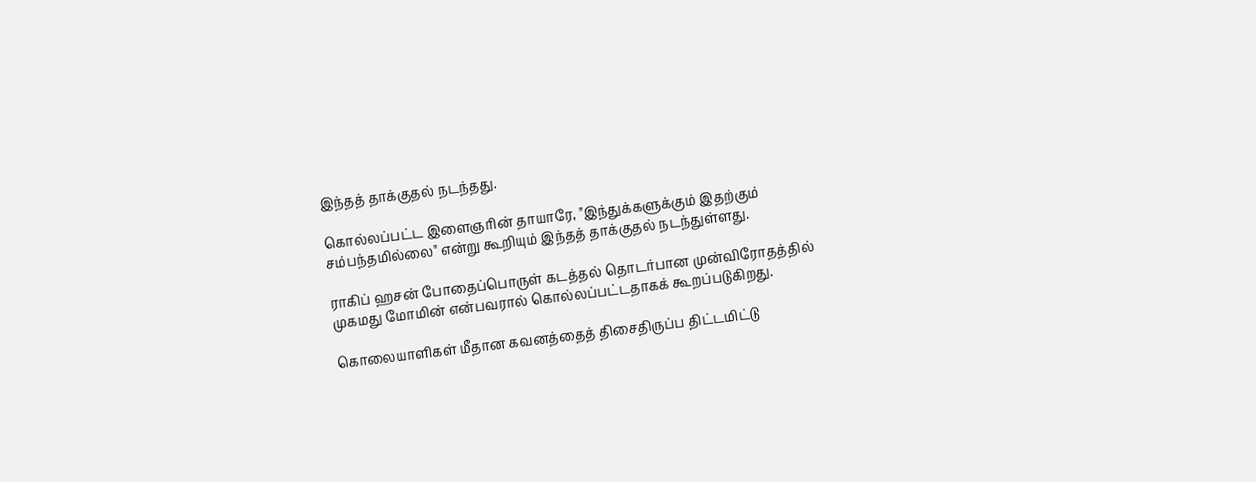இந்தத் தாக்குதல் நடந்தது.

கொல்லப்பட்ட இளைஞரின் தாயாரே, "இந்துக்களுக்கும் இதற்கும் சம்பந்தமில்லை" என்று கூறியும் இந்தத் தாக்குதல் நடந்துள்ளது.

ராகிப் ஹசன் போதைப்பொருள் கடத்தல் தொடர்பான முன்விரோதத்தில் முகமது மோமின் என்பவரால் கொல்லப்பட்டதாகக் கூறப்படுகிறது.

கொலையாளிகள் மீதான கவனத்தைத் திசைதிருப்ப திட்டமிட்டு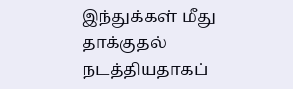இந்துக்கள் மீது தாக்குதல் நடத்தியதாகப்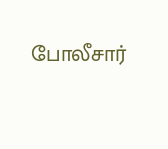போலீசார்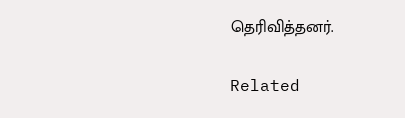தெரிவித்தனர்.

Related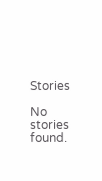Stories

No stories found.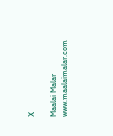X

Maalai Malar
www.maalaimalar.com